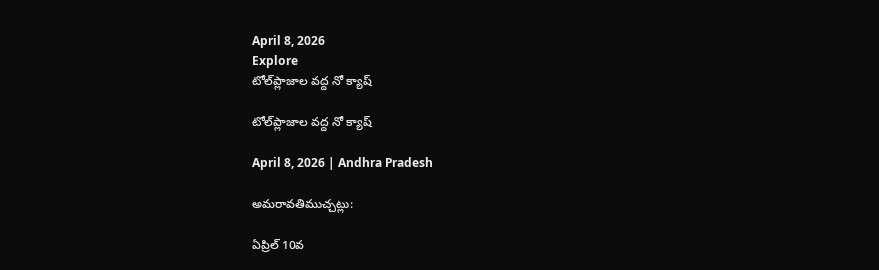April 8, 2026
Explore
టోల్‌ప్లాజాల వద్ద నో క్యాష్‌

టోల్‌ప్లాజాల వద్ద నో క్యాష్‌

April 8, 2026 | Andhra Pradesh

అమరావతిముచ్చట్లు:

ఏప్రిల్‌ 10వ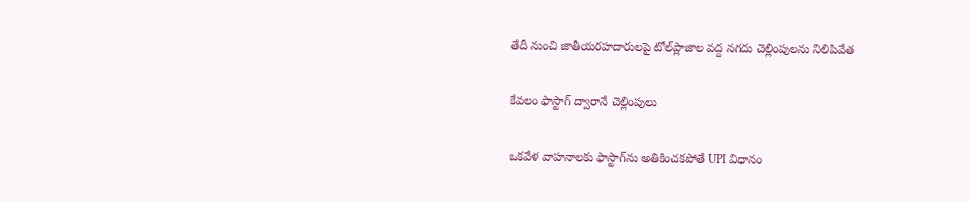తేదీ నుంచి జాతీయరహదారులపై టోల్‌ప్లాజాల వద్ద నగదు చెల్లింపులను నిలిపివేత

కేవలం ఫాస్టాగ్‌ ద్వారానే చెల్లింపులు

ఒకవేళ వాహనాలకు ఫాస్టాగ్‌ను అతికించకపోతే UPI విధానం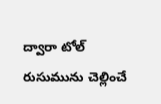ద్వారా టోల్‌ రుసుమును చెల్లించే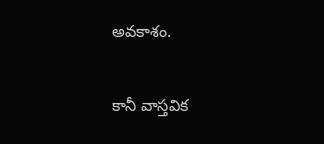అవకాశం.

కానీ వాస్తవిక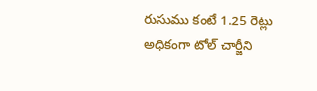రుసుము కంటే 1.25 రెట్లు అధికంగా టోల్‌ చార్జీని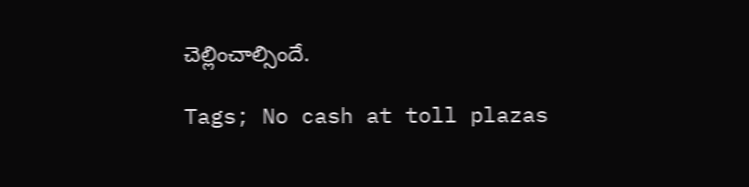చెల్లించాల్సిందే.

Tags; No cash at toll plazas